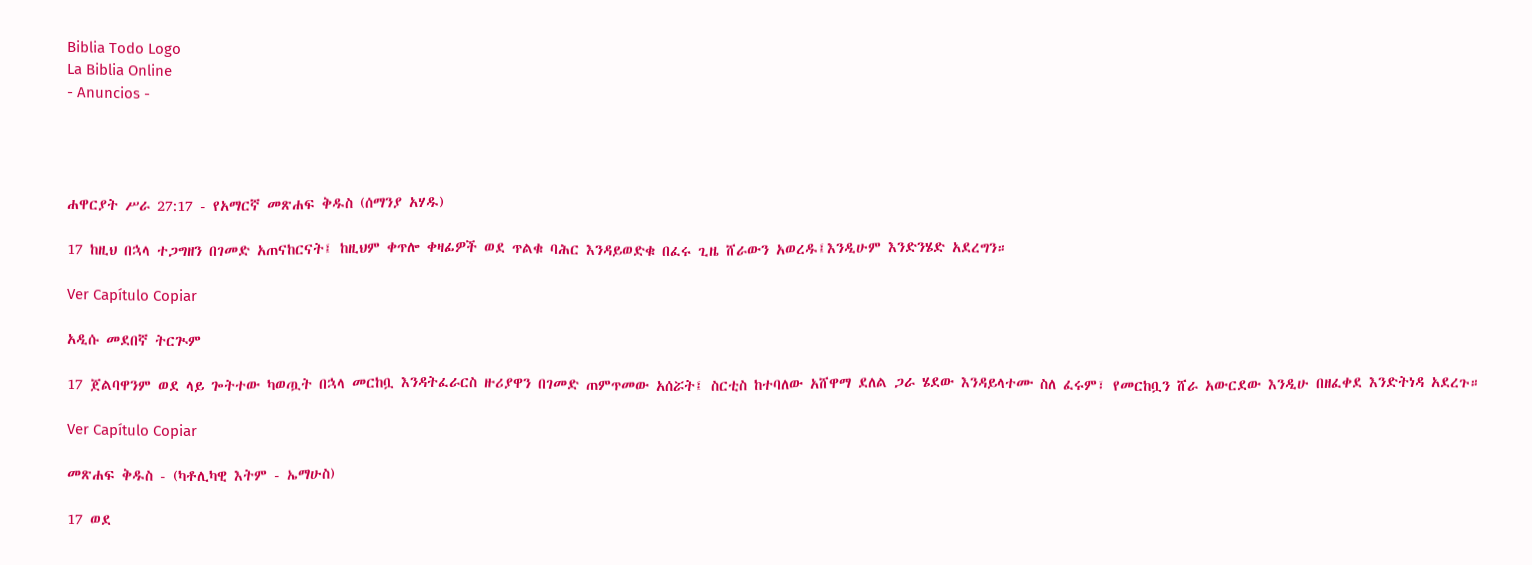Biblia Todo Logo
La Biblia Online
- Anuncios -




ሐዋርያት ሥራ 27:17 - የአማርኛ መጽሐፍ ቅዱስ (ሰማንያ አሃዱ)

17 ከዚህ በኋላ ተጋግዘን በገመድ አጠናከርናት፤ ከዚህም ቀጥሎ ቀዛፊዎች ወደ ጥልቁ ባሕር እንዳይወድቁ በፈሩ ጊዜ ሸራውን አወረዱ፤እንዲሁም እንድንሄድ አደረግን።

Ver Capítulo Copiar

አዲሱ መደበኛ ትርጒም

17 ጀልባዋንም ወደ ላይ ጐትተው ካወጧት በኋላ መርከቧ እንዳትፈራርስ ዙሪያዋን በገመድ ጠምጥመው አሰሯት፤ ስርቲስ ከተባለው አሸዋማ ደለል ጋራ ሄደው እንዳይላተሙ ስለ ፈሩም፣ የመርከቧን ሸራ አውርደው እንዲሁ በዘፈቀደ እንድትነዳ አደረጉ።

Ver Capítulo Copiar

መጽሐፍ ቅዱስ - (ካቶሊካዊ እትም - ኤማሁስ)

17 ወደ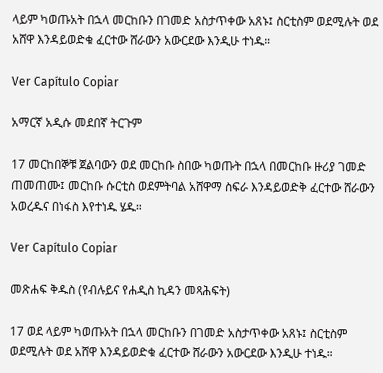ላይም ካወጡአት በኋላ መርከቡን በገመድ አስታጥቀው አጸኑ፤ ስርቲስም ወደሚሉት ወደ አሸዋ እንዳይወድቁ ፈርተው ሸራውን አውርደው እንዲሁ ተነዱ።

Ver Capítulo Copiar

አማርኛ አዲሱ መደበኛ ትርጉም

17 መርከበኞቹ ጀልባውን ወደ መርከቡ ስበው ካወጡት በኋላ በመርከቡ ዙሪያ ገመድ ጠመጠሙ፤ መርከቡ ሱርቲስ ወደምትባል አሸዋማ ስፍራ እንዳይወድቅ ፈርተው ሸራውን አወረዱና በነፋስ እየተነዱ ሄዱ።

Ver Capítulo Copiar

መጽሐፍ ቅዱስ (የብሉይና የሐዲስ ኪዳን መጻሕፍት)

17 ወደ ላይም ካወጡአት በኋላ መርከቡን በገመድ አስታጥቀው አጸኑ፤ ስርቲስም ወደሚሉት ወደ አሸዋ እንዳይወድቁ ፈርተው ሸራውን አውርደው እንዲሁ ተነዱ።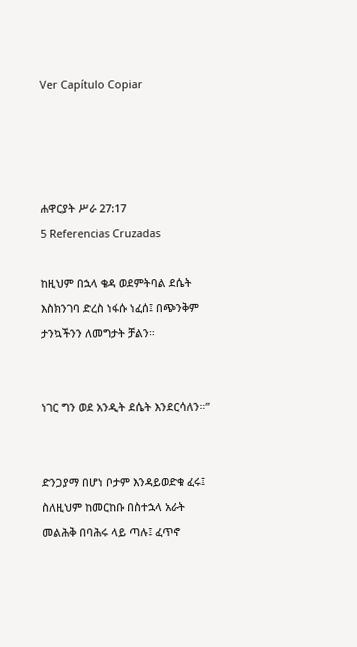Ver Capítulo Copiar




ሐዋርያት ሥራ 27:17
5 Referencias Cruzadas

ከዚህም በኋላ ቄዳ ወደምትባል ደሴት እስክንገባ ድረስ ነፋሱ ነፈሰ፤ በጭንቅም ታንኳችንን ለመግታት ቻልን።


ነገር ግን ወደ አንዲት ደሴት እንደርሳለን።”


ድንጋያማ በሆነ ቦታም እንዳይወድቁ ፈሩ፤ ስለዚህም ከመርከቡ በስተኋላ አራት መልሕቅ በባሕሩ ላይ ጣሉ፤ ፈጥኖ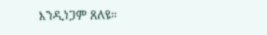እንዲነጋም ጸለዩ።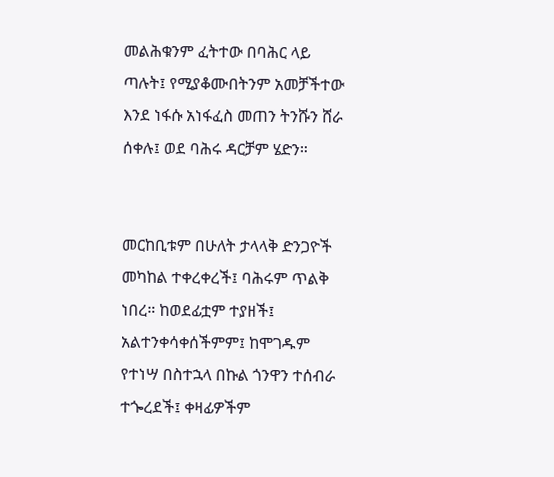መልሕቁንም ፈትተው በባሕር ላይ ጣሉት፤ የሚያቆሙበትንም አመቻችተው እንደ ነፋሱ አነፋፈስ መጠን ትንሹን ሸራ ሰቀሉ፤ ወደ ባሕሩ ዳርቻም ሄድን።


መርከቢቱም በሁለት ታላላቅ ድንጋዮች መካከል ተቀረቀረች፤ ባሕሩም ጥልቅ ነበረ። ከወደፊቷም ተያዘች፤ አልተንቀሳቀሰችምም፤ ከሞገዱም የተነሣ በስተኋላ በኩል ጎንዋን ተሰብራ ተጐረደች፤ ቀዛፊዎችም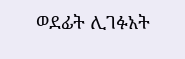ወደፊት ሊገፉአት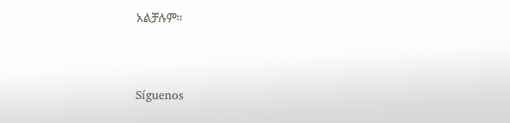አልቻሉም።


Síguenos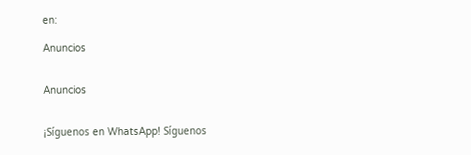en:

Anuncios


Anuncios


¡Síguenos en WhatsApp! Síguenos